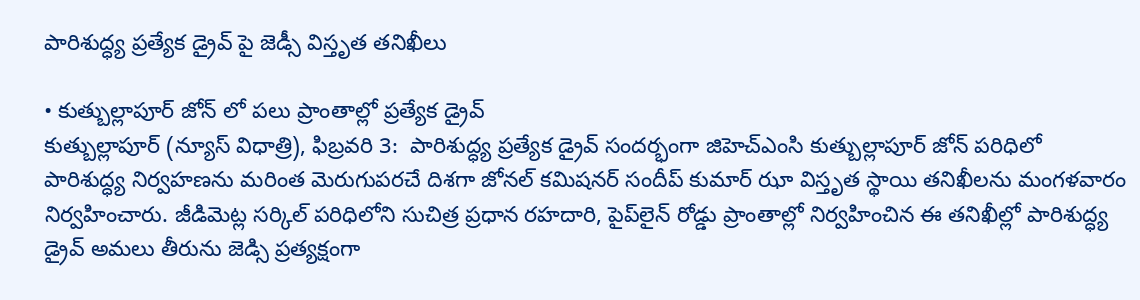పారిశుద్ధ్య ప్రత్యేక డ్రైవ్ పై జెడ్సీ విస్తృత తనిఖీలు

• కుత్బుల్లాపూర్ జోన్ లో పలు ప్రాంతాల్లో ప్రత్యేక డ్రైవ్
కుత్బుల్లాపూర్ (న్యూస్ విధాత్రి), ఫిబ్రవరి 3:  పారిశుద్ధ్య ప్రత్యేక డ్రైవ్ సందర్భంగా జిహెచ్ఎంసి కుత్బుల్లాపూర్ జోన్ పరిధిలో పారిశుద్ధ్య నిర్వహణను మరింత మెరుగుపరచే దిశగా జోనల్ కమిషనర్ సందీప్ కుమార్ ఝా విస్తృత స్థాయి తనిఖీలను మంగళవారం నిర్వహించారు. జీడిమెట్ల సర్కిల్ పరిధిలోని సుచిత్ర ప్రధాన రహదారి, పైప్‌లైన్ రోడ్డు ప్రాంతాల్లో నిర్వహించిన ఈ తనిఖీల్లో పారిశుద్ధ్య డ్రైవ్ అమలు తీరును జెడ్సి ప్రత్యక్షంగా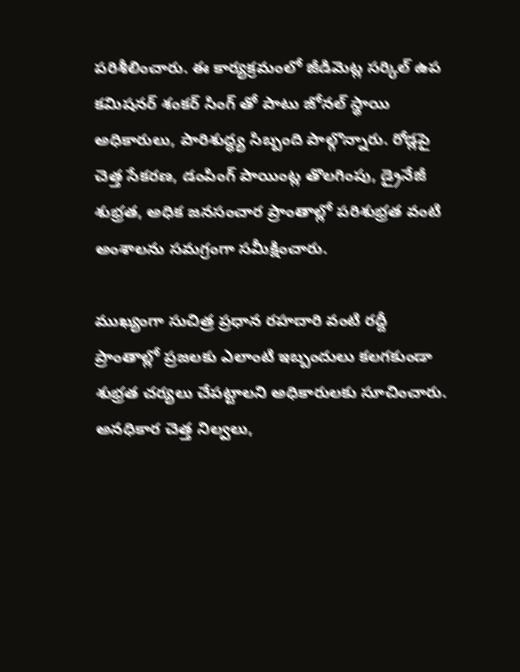పరిశీలించారు. ఈ కార్యక్రమంలో జీడిమెట్ల సర్కిల్ ఉప కమిషనర్ శంకర్ సింగ్ తో పాటు జోనల్ స్థాయి అధికారులు, పారిశుద్ధ్య సిబ్బంది పాల్గొన్నారు. రోడ్లపై చెత్త సేకరణ, డంపింగ్ పాయింట్ల తొలగింపు, డ్రైనేజీ శుభ్రత, అధిక జనసంచార ప్రాంతాల్లో పరిశుభ్రత వంటి అంశాలను సమగ్రంగా సమీక్షించారు.

ముఖ్యంగా సుచిత్ర ప్రధాన రహదారి వంటి రద్దీ ప్రాంతాల్లో ప్రజలకు ఎలాంటి ఇబ్బందులు కలగకుండా శుభ్రత చర్యలు చేపట్టాలని అధికారులకు సూచించారు. అనధికార చెత్త నిల్వలు,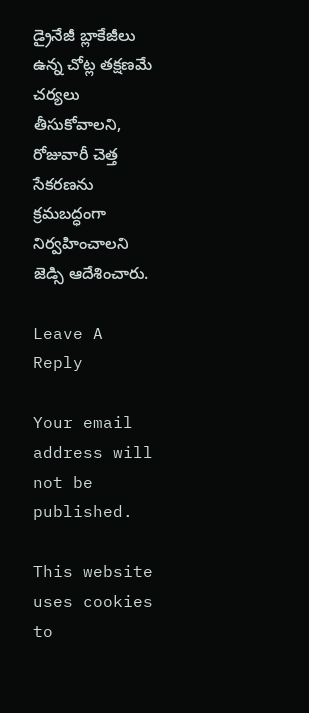డ్రైనేజీ బ్లాకేజీలు ఉన్న చోట్ల తక్షణమే చర్యలు తీసుకోవాలని, రోజువారీ చెత్త సేకరణను క్రమబద్ధంగా నిర్వహించాలని జెడ్సి ఆదేశించారు.

Leave A Reply

Your email address will not be published.

This website uses cookies to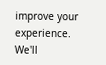improve your experience. We'll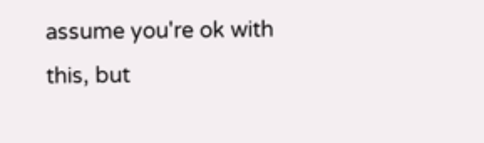assume you're ok with this, but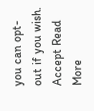you can opt-out if you wish. Accept Read More